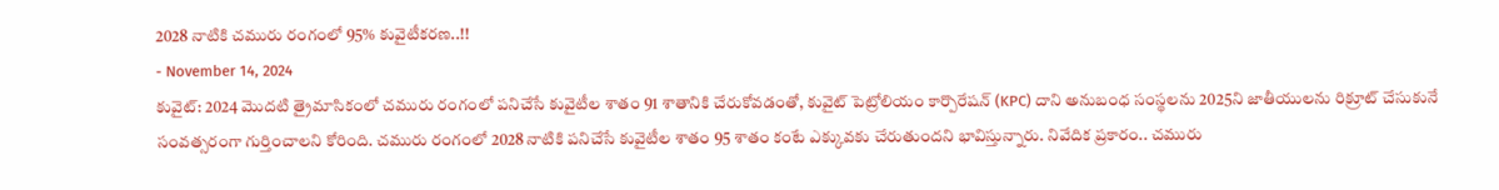2028 నాటికి చమురు రంగంలో 95% కువైటీకరణ..!!
- November 14, 2024
కువైట్: 2024 మొదటి త్రైమాసికంలో చమురు రంగంలో పనిచేసే కువైటీల శాతం 91 శాతానికి చేరుకోవడంతో, కువైట్ పెట్రోలియం కార్పొరేషన్ (KPC) దాని అనుబంధ సంస్థలను 2025ని జాతీయులను రిక్రూట్ చేసుకునే సంవత్సరంగా గుర్తించాలని కోరింది. చమురు రంగంలో 2028 నాటికి పనిచేసే కువైటీల శాతం 95 శాతం కంటే ఎక్కువకు చేరుతుందని భావిస్తున్నారు. నివేదిక ప్రకారం.. చమురు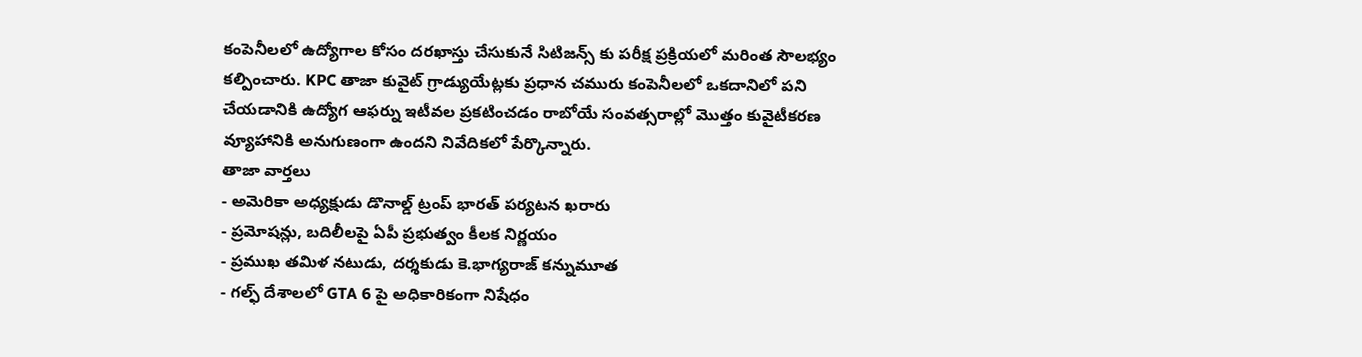కంపెనీలలో ఉద్యోగాల కోసం దరఖాస్తు చేసుకునే సిటిజన్స్ కు పరీక్ష ప్రక్రియలో మరింత సౌలభ్యం కల్పించారు. KPC తాజా కువైట్ గ్రాడ్యుయేట్లకు ప్రధాన చమురు కంపెనీలలో ఒకదానిలో పని చేయడానికి ఉద్యోగ ఆఫర్ను ఇటీవల ప్రకటించడం రాబోయే సంవత్సరాల్లో మొత్తం కువైటీకరణ వ్యూహానికి అనుగుణంగా ఉందని నివేదికలో పేర్కొన్నారు.
తాజా వార్తలు
- అమెరికా అధ్యక్షుడు డొనాల్డ్ ట్రంప్ భారత్ పర్యటన ఖరారు
- ప్రమోషన్లు, బదిలీలపై ఏపీ ప్రభుత్వం కీలక నిర్ణయం
- ప్రముఖ తమిళ నటుడు, దర్శకుడు కె.భాగ్యరాజ్ కన్నుమూత
- గల్ఫ్ దేశాలలో GTA 6 పై అధికారికంగా నిషేధం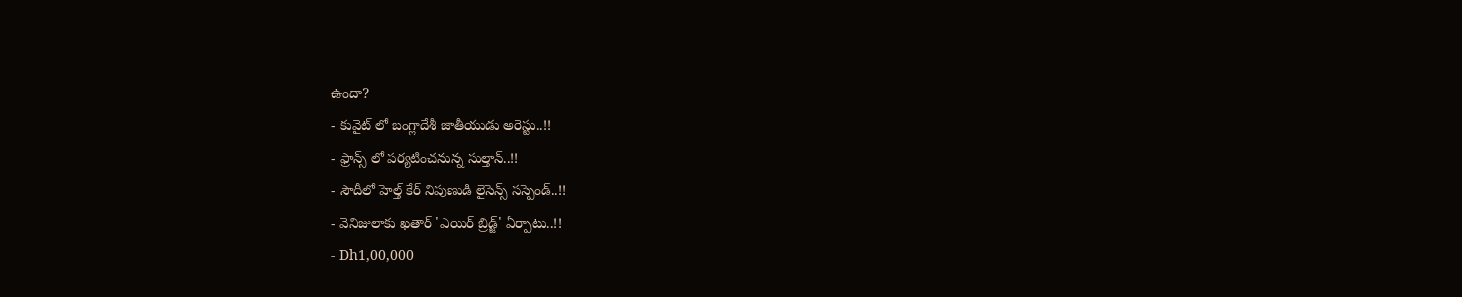ఉందా?
- కువైట్ లో బంగ్లాదేశీ జాతీయుడు అరెస్టు..!!
- ఫ్రాన్స్ లో పర్యటించనున్న సుల్తాన్..!!
- సౌదీలో హెల్త్ కేర్ నిపుణుడి లైసెన్స్ సస్పెండ్..!!
- వెనిజులాకు ఖతార్ 'ఎయిర్ బ్రిడ్జ్' ఏర్పాటు..!!
- Dh1,00,000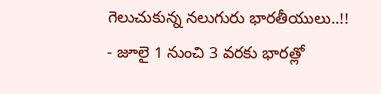గెలుచుకున్న నలుగురు భారతీయులు..!!
- జూలై 1 నుంచి 3 వరకు భారత్లో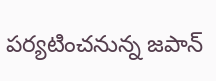పర్యటించనున్న జపాన్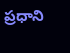ప్రధాని